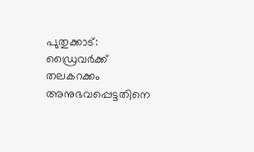പുതുക്കാട്: ഡ്രൈവർക്ക് തലകറക്കം അനുഭവപ്പെട്ടതിനെ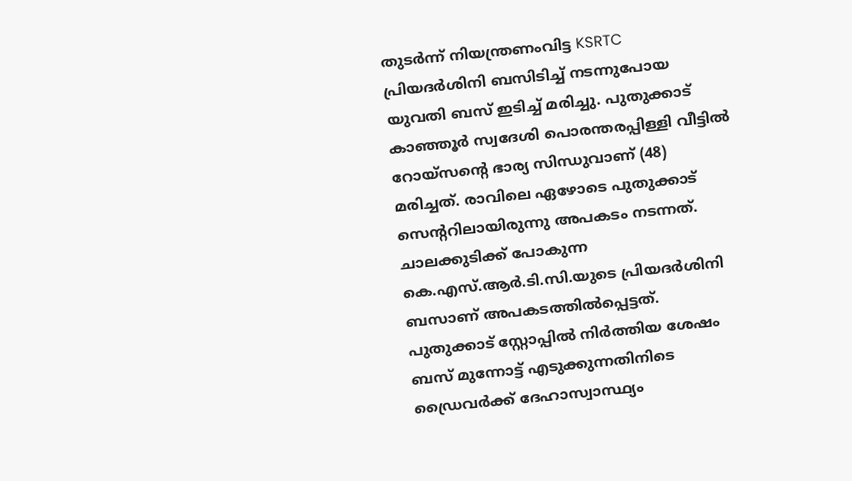തുടർന്ന് നിയന്ത്രണംവിട്ട KSRTC പ്രിയദർശിനി ബസിടിച്ച് നടന്നുപോയ യുവതി ബസ് ഇടിച്ച് മരിച്ചു. പുതുക്കാട് കാഞ്ഞൂർ സ്വദേശി പൊരന്തരപ്പിള്ളി വീട്ടിൽ റോയ്സന്റെ ഭാര്യ സിന്ധുവാണ് (48) മരിച്ചത്. രാവിലെ ഏഴോടെ പുതുക്കാട് സെന്ററിലായിരുന്നു അപകടം നടന്നത്. ചാലക്കുടിക്ക് പോകുന്ന കെ.എസ്.ആർ.ടി.സി.യുടെ പ്രിയദർശിനി ബസാണ് അപകടത്തിൽപ്പെട്ടത്.
പുതുക്കാട് സ്റ്റോപ്പിൽ നിർത്തിയ ശേഷം ബസ് മുന്നോട്ട് എടുക്കുന്നതിനിടെ ഡ്രൈവർക്ക് ദേഹാസ്വാസ്ഥ്യം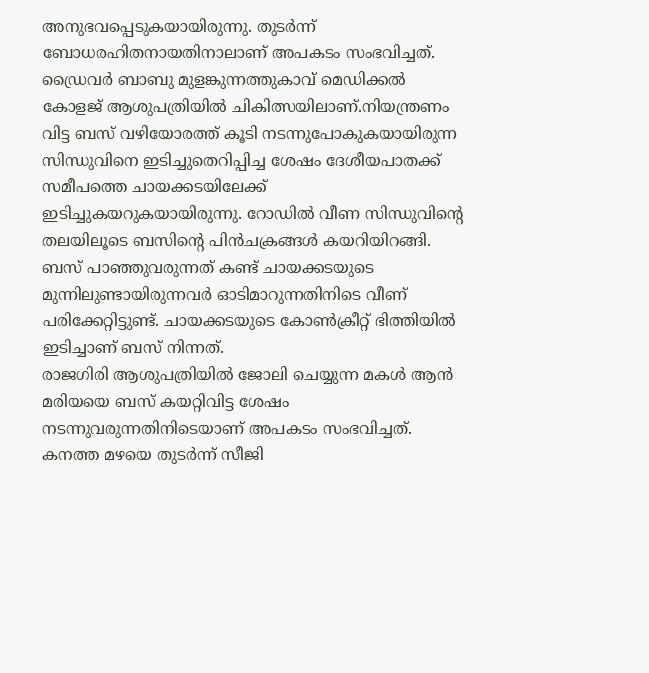അനുഭവപ്പെടുകയായിരുന്നു. തുടർന്ന് ബോധരഹിതനായതിനാലാണ് അപകടം സംഭവിച്ചത്. ഡ്രൈവർ ബാബു മുളങ്കുന്നത്തുകാവ് മെഡിക്കൽ കോളജ് ആശുപത്രിയിൽ ചികിത്സയിലാണ്.നിയന്ത്രണം വിട്ട ബസ് വഴിയോരത്ത് കൂടി നടന്നുപോകുകയായിരുന്ന സിന്ധുവിനെ ഇടിച്ചുതെറിപ്പിച്ച ശേഷം ദേശീയപാതക്ക് സമീപത്തെ ചായക്കടയിലേക്ക് ഇടിച്ചുകയറുകയായിരുന്നു. റോഡിൽ വീണ സിന്ധുവിന്റെ തലയിലൂടെ ബസിന്റെ പിൻചക്രങ്ങൾ കയറിയിറങ്ങി. ബസ് പാഞ്ഞുവരുന്നത് കണ്ട് ചായക്കടയുടെ മുന്നിലുണ്ടായിരുന്നവർ ഓടിമാറുന്നതിനിടെ വീണ് പരിക്കേറ്റിട്ടുണ്ട്. ചായക്കടയുടെ കോൺക്രീറ്റ് ഭിത്തിയിൽ ഇടിച്ചാണ് ബസ് നിന്നത്.
രാജഗിരി ആശുപത്രിയിൽ ജോലി ചെയ്യുന്ന മകൾ ആൻ മരിയയെ ബസ് കയറ്റിവിട്ട ശേഷം നടന്നുവരുന്നതിനിടെയാണ് അപകടം സംഭവിച്ചത്. കനത്ത മഴയെ തുടർന്ന് സീജി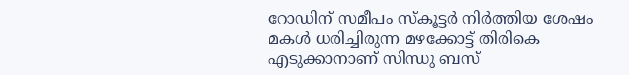റോഡിന് സമീപം സ്കൂട്ടർ നിർത്തിയ ശേഷം മകൾ ധരിച്ചിരുന്ന മഴക്കോട്ട് തിരികെ എടുക്കാനാണ് സിന്ധു ബസ്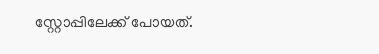സ്റ്റോപ്പിലേക്ക് പോയത്.